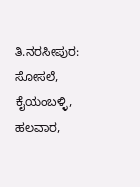ತಿ.ನರಸೀಪುರ: ಸೋಸಲೆ, ಕೈಯಂಬಳ್ಳಿ, ಹಲವಾರ,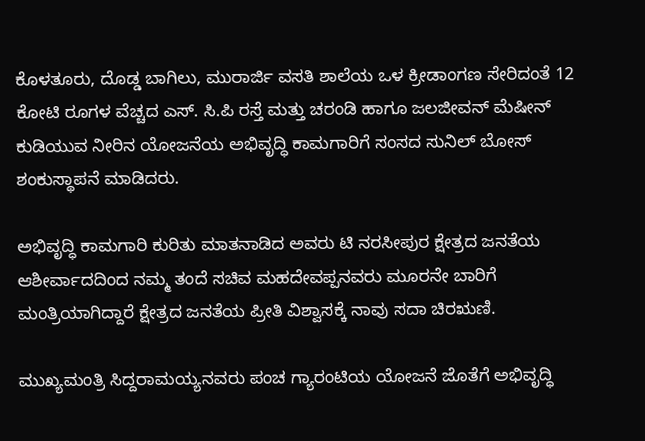ಕೊಳತೂರು, ದೊಡ್ಡ ಬಾಗಿಲು, ಮುರಾರ್ಜಿ ವಸತಿ ಶಾಲೆಯ ಒಳ ಕ್ರೀಡಾಂಗಣ ಸೇರಿದಂತೆ 12 ಕೋಟಿ ರೂಗಳ ವೆಚ್ಚದ ಎಸ್. ಸಿ.ಪಿ ರಸ್ತೆ ಮತ್ತು ಚರಂಡಿ ಹಾಗೂ ಜಲಜೀವನ್ ಮೆಷೀನ್ ಕುಡಿಯುವ ನೀರಿನ ಯೋಜನೆಯ ಅಭಿವೃದ್ಧಿ ಕಾಮಗಾರಿಗೆ ಸಂಸದ ಸುನಿಲ್ ಬೋಸ್ ಶಂಕುಸ್ಥಾಪನೆ ಮಾಡಿದರು.

ಅಭಿವೃದ್ಧಿ ಕಾಮಗಾರಿ ಕುರಿತು ಮಾತನಾಡಿದ ಅವರು ಟಿ ನರಸೀಪುರ ಕ್ಷೇತ್ರದ ಜನತೆಯ ಆಶೀರ್ವಾದದಿಂದ ನಮ್ಮ ತಂದೆ ಸಚಿವ ಮಹದೇವಪ್ಪನವರು ಮೂರನೇ ಬಾರಿಗೆ ಮಂತ್ರಿಯಾಗಿದ್ದಾರೆ ಕ್ಷೇತ್ರದ ಜನತೆಯ ಪ್ರೀತಿ ವಿಶ್ವಾಸಕ್ಕೆ ನಾವು ಸದಾ ಚಿರಋಣಿ.

ಮುಖ್ಯಮಂತ್ರಿ ಸಿದ್ದರಾಮಯ್ಯನವರು ಪಂಚ ಗ್ಯಾರಂಟಿಯ ಯೋಜನೆ ಜೊತೆಗೆ ಅಭಿವೃದ್ಧಿ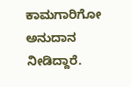ಕಾಮಗಾರಿಗೋ ಅನುದಾನ ನೀಡಿದ್ದಾರೆ.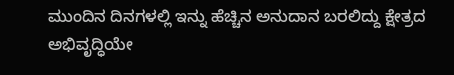ಮುಂದಿನ ದಿನಗಳಲ್ಲಿ ಇನ್ನು ಹೆಚ್ಚಿನ ಅನುದಾನ ಬರಲಿದ್ದು ಕ್ಷೇತ್ರದ ಅಭಿವೃದ್ಧಿಯೇ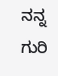ನನ್ನ ಗುರಿ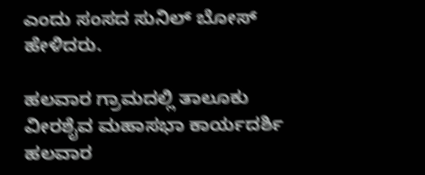ಎಂದು ಸಂಸದ ಸುನಿಲ್ ಬೋಸ್ ಹೇಳಿದರು.

ಹಲವಾರ ಗ್ರಾಮದಲ್ಲಿ ತಾಲೂಕು ವೀರಶೈವ ಮಹಾಸಭಾ ಕಾರ್ಯದರ್ಶಿ ಹಲವಾರ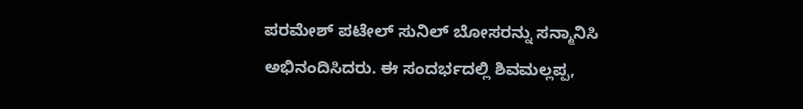ಪರಮೇಶ್ ಪಟೇಲ್ ಸುನಿಲ್ ಬೋಸರನ್ನು ಸನ್ಮಾನಿಸಿ ಅಭಿನಂದಿಸಿದರು. ಈ ಸಂದರ್ಭದಲ್ಲಿ ಶಿವಮಲ್ಲಪ್ಪ,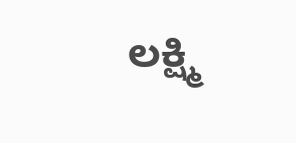ಲಕ್ಷ್ಮಿ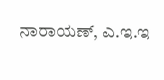ನಾರಾಯಣ್, ಎ.ಇ.ಇ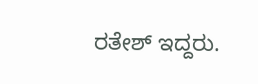ರತೇಶ್ ಇದ್ದರು.